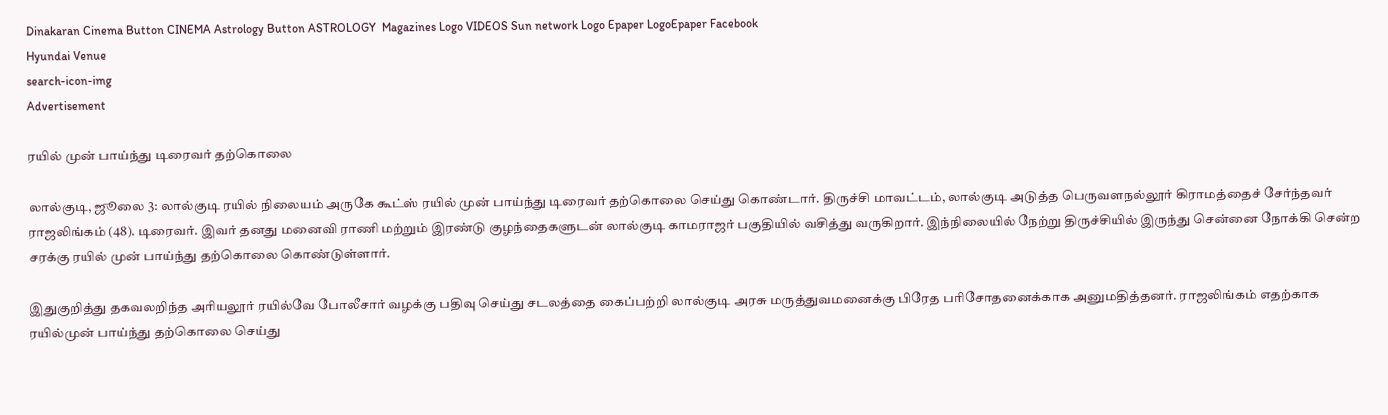Dinakaran Cinema Button CINEMA Astrology Button ASTROLOGY  Magazines Logo VIDEOS Sun network Logo Epaper LogoEpaper Facebook
Hyundai Venue
search-icon-img
Advertisement

ரயில் முன் பாய்ந்து டிரைவர் தற்கொலை

லால்குடி, ஜூலை 3: லால்குடி ரயில் நிலையம் அருகே கூட்ஸ் ரயில் முன் பாய்ந்து டிரைவர் தற்கொலை செய்து கொண்டார். திருச்சி மாவட்டம், லால்குடி அடுத்த பெருவளநல்லூர் கிராமத்தைச் சேர்ந்தவர் ராஜலிங்கம் (48). டிரைவர். இவர் தனது மனைவி ராணி மற்றும் இரண்டு குழந்தைகளுடன் லால்குடி காமராஜர் பகுதியில் வசித்து வருகிறார். இந்நிலையில் நேற்று திருச்சியில் இருந்து சென்னை நோக்கி சென்ற சரக்கு ரயில் முன் பாய்ந்து தற்கொலை கொண்டுள்ளார்.

இதுகுறித்து தகவலறிந்த அரியலூர் ரயில்வே போலீசார் வழக்கு பதிவு செய்து சடலத்தை கைப்பற்றி லால்குடி அரசு மருத்துவமனைக்கு பிரேத பரிசோதனைக்காக அனுமதித்தனர். ராஜலிங்கம் எதற்காக ரயில்முன் பாய்ந்து தற்கொலை செய்து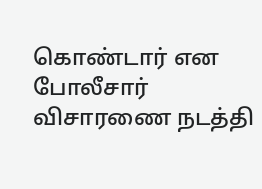கொண்டார் என போலீசார் விசாரணை நடத்தி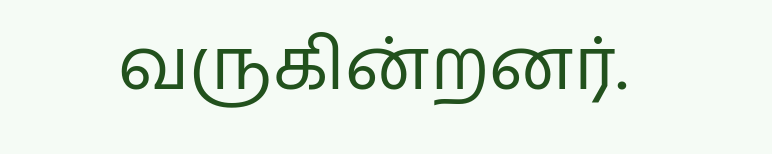வருகின்றனர்.